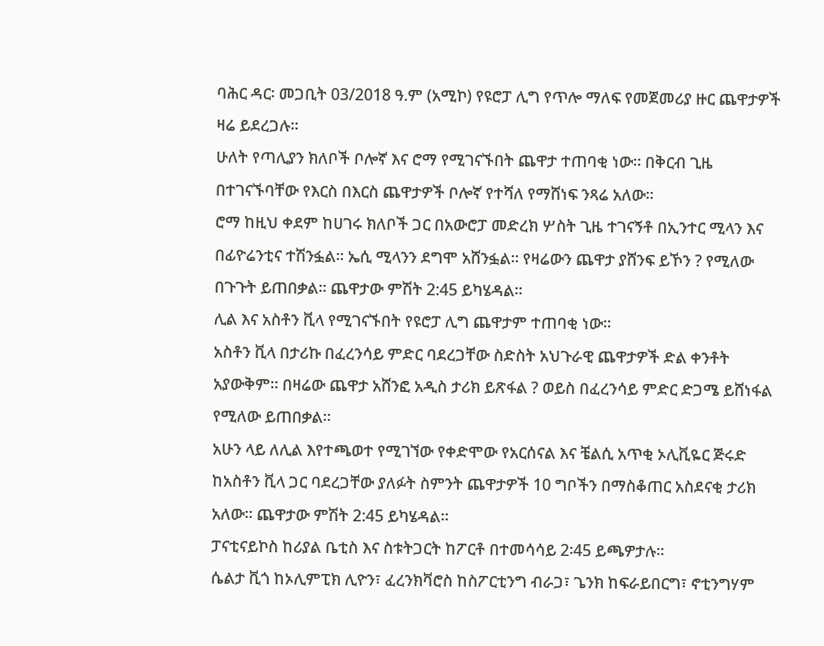ባሕር ዳር፡ መጋቢት 03/2018 ዓ.ም (አሚኮ) የዩሮፓ ሊግ የጥሎ ማለፍ የመጀመሪያ ዙር ጨዋታዎች ዛሬ ይደረጋሉ።
ሁለት የጣሊያን ክለቦች ቦሎኛ እና ሮማ የሚገናኙበት ጨዋታ ተጠባቂ ነው። በቅርብ ጊዜ በተገናኙባቸው የእርስ በእርስ ጨዋታዎች ቦሎኛ የተሻለ የማሸነፍ ንጻሬ አለው።
ሮማ ከዚህ ቀደም ከሀገሩ ክለቦች ጋር በአውሮፓ መድረክ ሦስት ጊዜ ተገናኝቶ በኢንተር ሚላን እና በፊዮሬንቲና ተሽንፏል። ኤሲ ሚላንን ደግሞ አሸንፏል። የዛሬውን ጨዋታ ያሸንፍ ይኾን ? የሚለው በጉጉት ይጠበቃል። ጨዋታው ምሽት 2:45 ይካሄዳል።
ሊል እና አስቶን ቪላ የሚገናኙበት የዩሮፓ ሊግ ጨዋታም ተጠባቂ ነው።
አስቶን ቪላ በታሪኩ በፈረንሳይ ምድር ባደረጋቸው ስድስት አህጉራዊ ጨዋታዎች ድል ቀንቶት አያውቅም። በዛሬው ጨዋታ አሸንፎ አዲስ ታሪክ ይጽፋል ? ወይስ በፈረንሳይ ምድር ድጋሜ ይሸነፋል የሚለው ይጠበቃል።
አሁን ላይ ለሊል እየተጫወተ የሚገኘው የቀድሞው የአርሰናል እና ቼልሲ አጥቂ ኦሊቪዬር ጅሩድ ከአስቶን ቪላ ጋር ባደረጋቸው ያለፉት ስምንት ጨዋታዎች 10 ግቦችን በማስቆጠር አስደናቂ ታሪክ አለው። ጨዋታው ምሽት 2:45 ይካሄዳል።
ፓናቲናይኮስ ከሪያል ቤቲስ እና ስቱትጋርት ከፖርቶ በተመሳሳይ 2፡45 ይጫዎታሉ።
ሴልታ ቪጎ ከኦሊምፒክ ሊዮን፣ ፈረንክቫሮስ ከስፖርቲንግ ብራጋ፣ ጌንክ ከፍራይበርግ፣ ኖቲንግሃም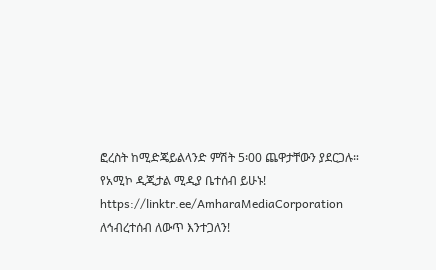ፎረስት ከሚድጄይልላንድ ምሽት 5፡00 ጨዋታቸውን ያደርጋሉ።
የአሚኮ ዲጂታል ሚዲያ ቤተሰብ ይሁኑ!
https://linktr.ee/AmharaMediaCorporation
ለኅብረተሰብ ለውጥ እንተጋለን!